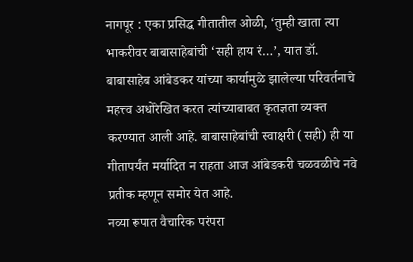नागपूर : एका प्रसिद्ध गीतातील ओळी, ‘तुम्ही खाता त्या भाकरीवर बाबासाहेबांची ‘सही हाय रं…’, यात डॉ. बाबासाहेब आंबेडकर यांच्या कार्यामुळे झालेल्या परिवर्तनाचे महत्त्व अधोरेखित करत त्यांच्याबाबत कृतज्ञता व्यक्त करण्यात आली आहे. बाबासाहेबांची स्वाक्षरी (सही) ही या गीतापर्यंत मर्यादित न राहता आज आंबेडकरी चळवळीचे नवे प्रतीक म्हणून समोर येत आहे.
नव्या रूपात वैचारिक परंपरा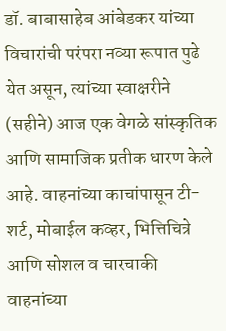डॉ. बाबासाहेब आंबेडकर यांच्या विचारांची परंपरा नव्या रूपात पुढे येत असून, त्यांच्या स्वाक्षरीने (सहीने) आज एक वेगळे सांस्कृतिक आणि सामाजिक प्रतीक धारण केले आहे. वाहनांच्या काचांपासून टी-शर्ट, मोबाईल कव्हर, भित्तिचित्रे आणि सोशल व चारचाकी वाहनांच्या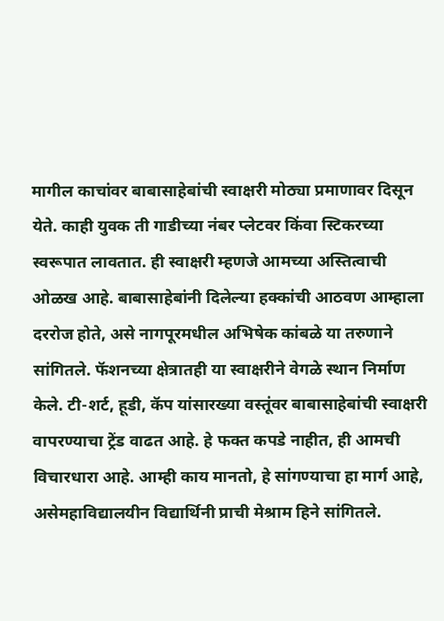मागील काचांवर बाबासाहेबांची स्वाक्षरी मोठ्या प्रमाणावर दिसून येते. काही युवक ती गाडीच्या नंबर प्लेटवर किंवा स्टिकरच्या स्वरूपात लावतात. ही स्वाक्षरी म्हणजे आमच्या अस्तित्वाची ओळख आहे. बाबासाहेबांनी दिलेल्या हक्कांची आठवण आम्हाला दररोज होते, असे नागपूरमधील अभिषेक कांबळे या तरुणाने सांगितले. फॅशनच्या क्षेत्रातही या स्वाक्षरीने वेगळे स्थान निर्माण केले. टी-शर्ट, हूडी, कॅप यांसारख्या वस्तूंवर बाबासाहेबांची स्वाक्षरी वापरण्याचा ट्रेंड वाढत आहे. हे फक्त कपडे नाहीत, ही आमची विचारधारा आहे. आम्ही काय मानतो, हे सांगण्याचा हा मार्ग आहे, असेमहाविद्यालयीन विद्यार्थिनी प्राची मेश्राम हिने सांगितले.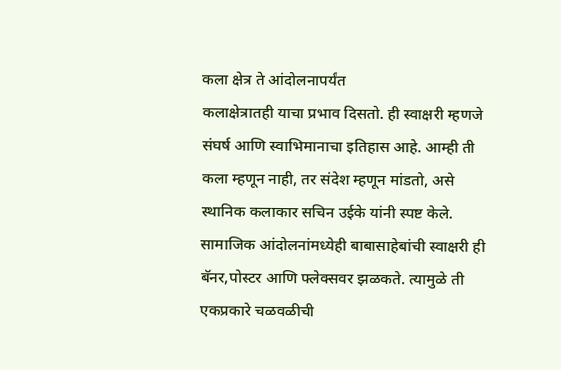कला क्षेत्र ते आंदोलनापर्यंत
कलाक्षेत्रातही याचा प्रभाव दिसतो. ही स्वाक्षरी म्हणजे संघर्ष आणि स्वाभिमानाचा इतिहास आहे. आम्ही ती कला म्हणून नाही, तर संदेश म्हणून मांडतो, असे स्थानिक कलाकार सचिन उईके यांनी स्पष्ट केले. सामाजिक आंदोलनांमध्येही बाबासाहेबांची स्वाक्षरी ही बॅनर,पोस्टर आणि फ्लेक्सवर झळकते. त्यामुळे ती एकप्रकारे चळवळीची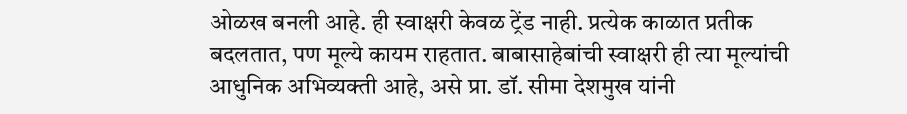ओळख बनली आहे. ही स्वाक्षरी केवळ ट्रेंड नाही. प्रत्येक काळात प्रतीक बदलतात, पण मूल्ये कायम राहतात. बाबासाहेबांची स्वाक्षरी ही त्या मूल्यांची आधुनिक अभिव्यक्ती आहे, असे प्रा. डॉ. सीमा देशमुख यांनी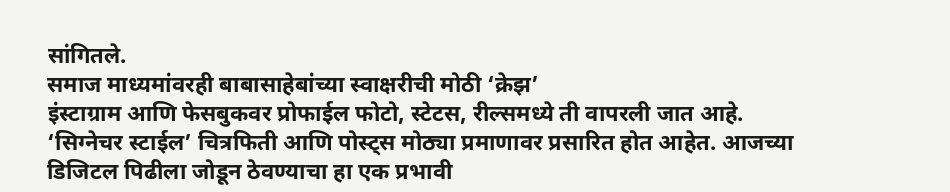सांगितले.
समाज माध्यमांवरही बाबासाहेबांच्या स्वाक्षरीची मोठी ‘क्रेझ’
इंस्टाग्राम आणि फेसबुकवर प्रोफाईल फोटो, स्टेटस, रील्समध्ये ती वापरली जात आहे. ‘सिग्नेचर स्टाईल’ चित्रफिती आणि पोस्ट्स मोठ्या प्रमाणावर प्रसारित होत आहेत. आजच्या डिजिटल पिढीला जोडून ठेवण्याचा हा एक प्रभावी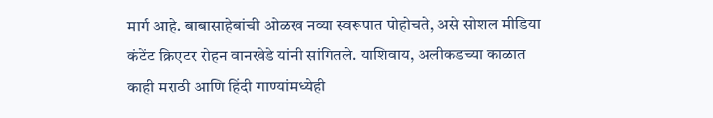मार्ग आहे. बाबासाहेबांची ओळख नव्या स्वरूपात पोहोचते, असे सोशल मीडिया कंटेंट क्रिएटर रोहन वानखेडे यांनी सांगितले. याशिवाय, अलीकडच्या काळात काही मराठी आणि हिंदी गाण्यांमध्येही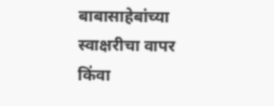बाबासाहेबांच्या स्वाक्षरीचा वापर किंवा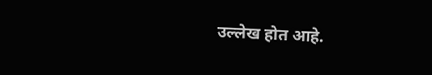उल्लेख होत आहे.